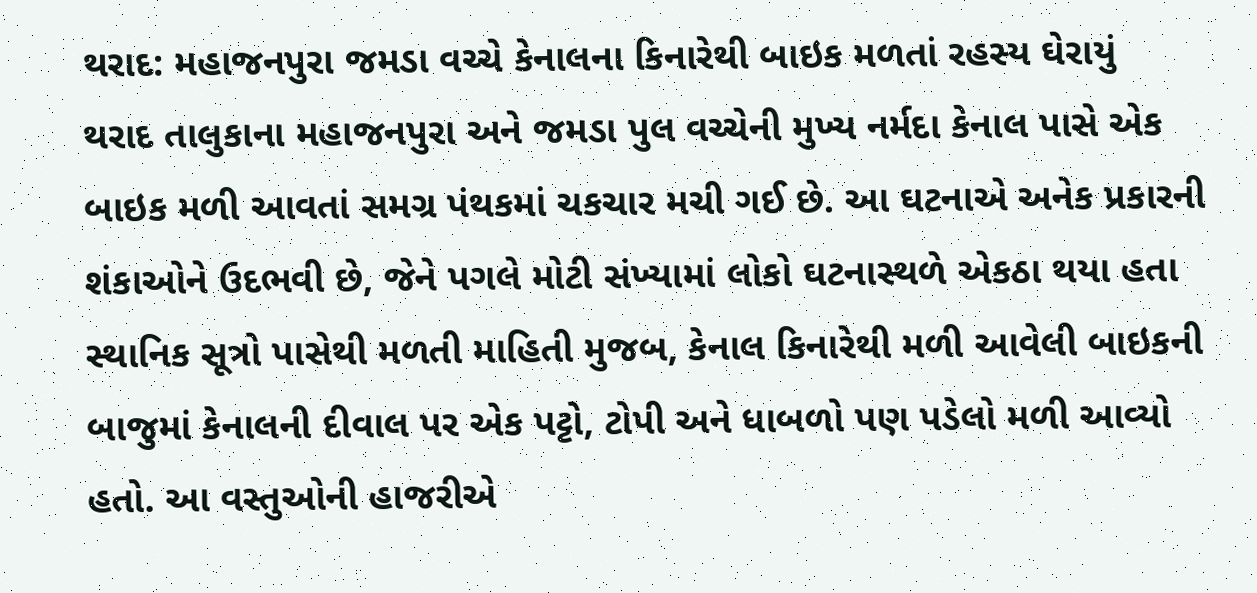થરાદ: મહાજનપુરા જમડા વચ્ચે કેનાલના કિનારેથી બાઇક મળતાં રહસ્ય ઘેરાયું
થરાદ તાલુકાના મહાજનપુરા અને જમડા પુલ વચ્ચેની મુખ્ય નર્મદા કેનાલ પાસે એક બાઇક મળી આવતાં સમગ્ર પંથકમાં ચકચાર મચી ગઈ છે. આ ઘટનાએ અનેક પ્રકારની શંકાઓને ઉદભવી છે, જેને પગલે મોટી સંખ્યામાં લોકો ઘટનાસ્થળે એકઠા થયા હતા સ્થાનિક સૂત્રો પાસેથી મળતી માહિતી મુજબ, કેનાલ કિનારેથી મળી આવેલી બાઇકની બાજુમાં કેનાલની દીવાલ પર એક પટ્ટો, ટોપી અને ધાબળો પણ પડેલો મળી આવ્યો હતો. આ વસ્તુઓની હાજરીએ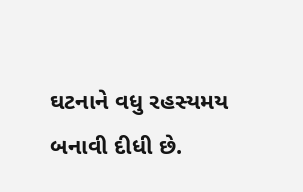ઘટનાને વધુ રહસ્યમય બનાવી દીધી છે.